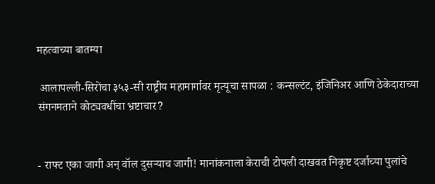महत्वाच्या बातम्या

 आलापल्ली-सिरोंचा ३५३-सी राष्ट्रीय महामार्गावर मृत्यूचा सापळा : कन्सल्टंट, इंजिनिअर आणि ठेकेदाराच्या संगनमताने कोट्यवधींचा भ्रष्टाचार?


- राफ्ट एका जागी अन् वॉल दुसऱ्याच जागी! मानांकनाला केराची टोपली दाखवत निकृष्ट दर्जाच्या पुलांचे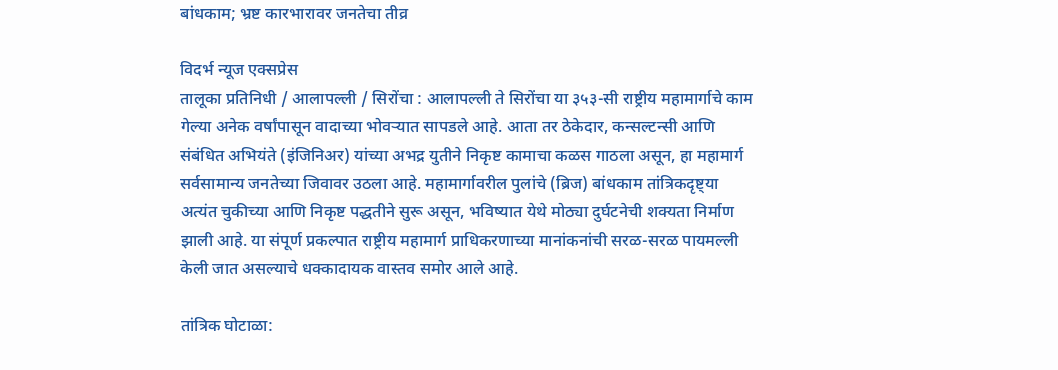बांधकाम; भ्रष्ट कारभारावर जनतेचा तीव्र

विदर्भ न्यूज एक्सप्रेस
तालूका प्रतिनिधी / आलापल्ली / सिरोंचा : आलापल्ली ते सिरोंचा या ३५३-सी राष्ट्रीय महामार्गाचे काम गेल्या अनेक वर्षांपासून वादाच्या भोवऱ्यात सापडले आहे. आता तर ठेकेदार, कन्सल्टन्सी आणि संबंधित अभियंते (इंजिनिअर) यांच्या अभद्र युतीने निकृष्ट कामाचा कळस गाठला असून, हा महामार्ग सर्वसामान्य जनतेच्या जिवावर उठला आहे. महामार्गावरील पुलांचे (ब्रिज) बांधकाम तांत्रिकदृष्ट्या अत्यंत चुकीच्या आणि निकृष्ट पद्धतीने सुरू असून, भविष्यात येथे मोठ्या दुर्घटनेची शक्यता निर्माण झाली आहे. या संपूर्ण प्रकल्पात राष्ट्रीय महामार्ग प्राधिकरणाच्या मानांकनांची सरळ-सरळ पायमल्ली केली जात असल्याचे धक्कादायक वास्तव समोर आले आहे.

तांत्रिक घोटाळा: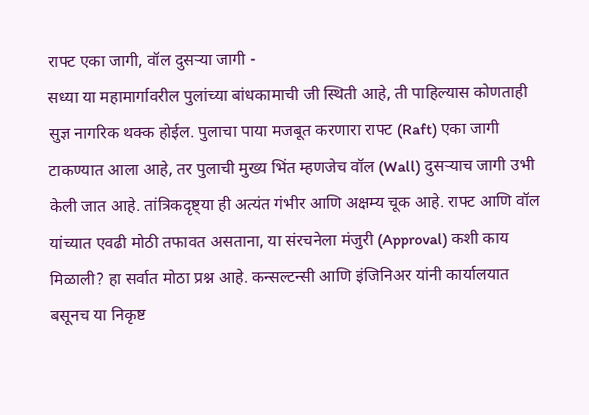राफ्ट एका जागी, वॉल दुसऱ्या जागी -
सध्या या महामार्गावरील पुलांच्या बांधकामाची जी स्थिती आहे, ती पाहिल्यास कोणताही सुज्ञ नागरिक थक्क होईल. पुलाचा पाया मजबूत करणारा राफ्ट (Raft) एका जागी टाकण्यात आला आहे, तर पुलाची मुख्य भिंत म्हणजेच वॉल (Wall) दुसऱ्याच जागी उभी केली जात आहे. तांत्रिकदृष्ट्या ही अत्यंत गंभीर आणि अक्षम्य चूक आहे. राफ्ट आणि वॉल यांच्यात एवढी मोठी तफावत असताना, या संरचनेला मंजुरी (Approval) कशी काय मिळाली? हा सर्वात मोठा प्रश्न आहे. कन्सल्टन्सी आणि इंजिनिअर यांनी कार्यालयात बसूनच या निकृष्ट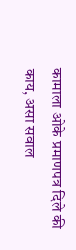कामाला ओके प्रमाणपत्र दिले की काय, असा सवाल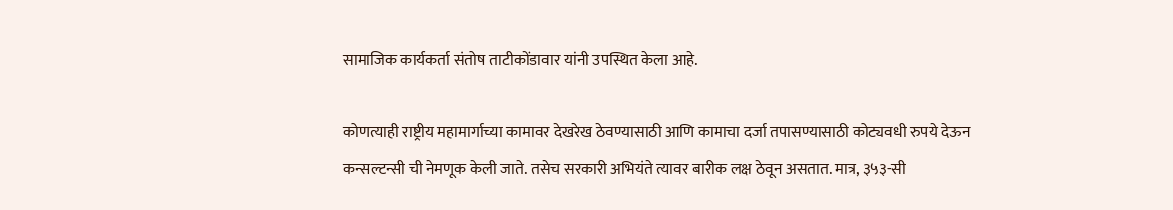सामाजिक कार्यकर्ता संतोष ताटीकोंडावार यांनी उपस्थित केला आहे.

कोणत्याही राष्ट्रीय महामार्गाच्या कामावर देखरेख ठेवण्यासाठी आणि कामाचा दर्जा तपासण्यासाठी कोट्यवधी रुपये देऊन कन्सल्टन्सी ची नेमणूक केली जाते. तसेच सरकारी अभियंते त्यावर बारीक लक्ष ठेवून असतात. मात्र, ३५३-सी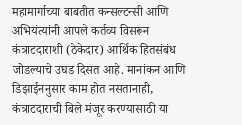महामार्गाच्या बाबतीत कन्सल्टन्सी आणि अभियंत्यांनी आपले कर्तव्य विसरून कंत्राटदाराशी (ठेकेदार) आर्थिक हितसंबंध जोडल्याचे उघड दिसत आहे. मानांकन आणि डिझाईननुसार काम होत नसतानाही, कंत्राटदाराची बिले मंजूर करण्यासाठी या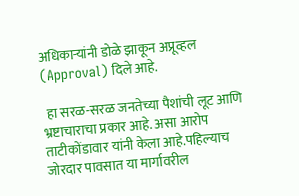अधिकाऱ्यांनी डोळे झाकून अप्रूव्हल (Approval) दिले आहे.

 हा सरळ-सरळ जनतेच्या पैशांची लूट आणि भ्रष्टाचाराचा प्रकार आहे. असा आरोप ताटीकोंडावार यांनी केला आहे.पहिल्याच जोरदार पावसात या मार्गावरील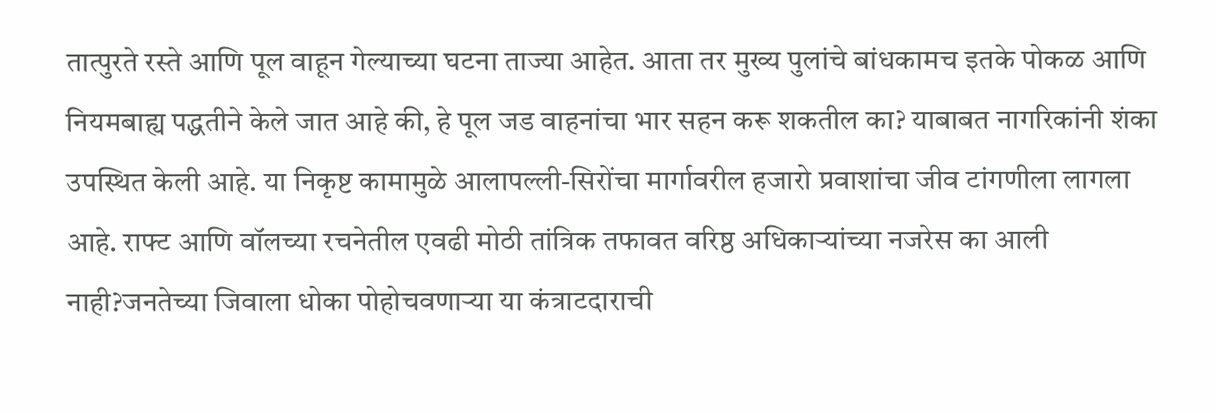तात्पुरते रस्ते आणि पूल वाहून गेल्याच्या घटना ताज्या आहेत. आता तर मुख्य पुलांचे बांधकामच इतके पोकळ आणि नियमबाह्य पद्धतीने केले जात आहे की, हे पूल जड वाहनांचा भार सहन करू शकतील का? याबाबत नागरिकांनी शंका उपस्थित केली आहे. या निकृष्ट कामामुळे आलापल्ली-सिरोंचा मार्गावरील हजारो प्रवाशांचा जीव टांगणीला लागला आहे. राफ्ट आणि वॉलच्या रचनेतील एवढी मोठी तांत्रिक तफावत वरिष्ठ अधिकाऱ्यांच्या नजरेस का आली नाही?जनतेच्या जिवाला धोका पोहोचवणाऱ्या या कंत्राटदाराची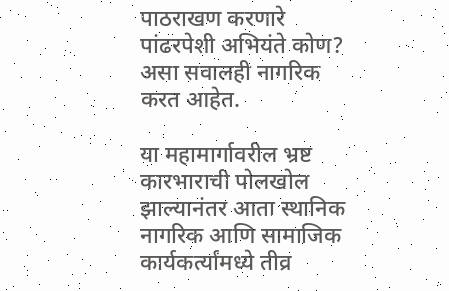पाठराखण करणारे पांढरपेशी अभियंते कोण? असा सवालही नागरिक करत आहेत.

या महामार्गावरील भ्रष्ट कारभाराची पोलखोल झाल्यानंतर आता स्थानिक नागरिक आणि सामाजिक कार्यकर्त्यांमध्ये तीव्र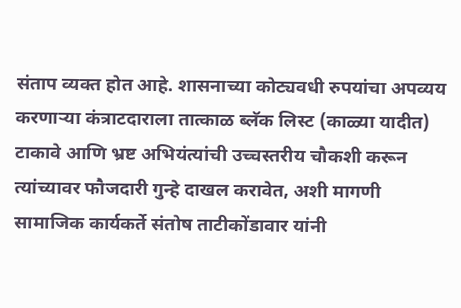संताप व्यक्त होत आहे. शासनाच्या कोट्यवधी रुपयांचा अपव्यय करणाऱ्या कंत्राटदाराला तात्काळ ब्लॅक लिस्ट (काळ्या यादीत) टाकावे आणि भ्रष्ट अभियंत्यांची उच्चस्तरीय चौकशी करून त्यांच्यावर फौजदारी गुन्हे दाखल करावेत, अशी मागणी सामाजिक कार्यकर्ते संतोष ताटीकोंडावार यांनी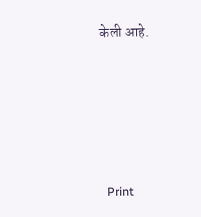केली आहे.





  Print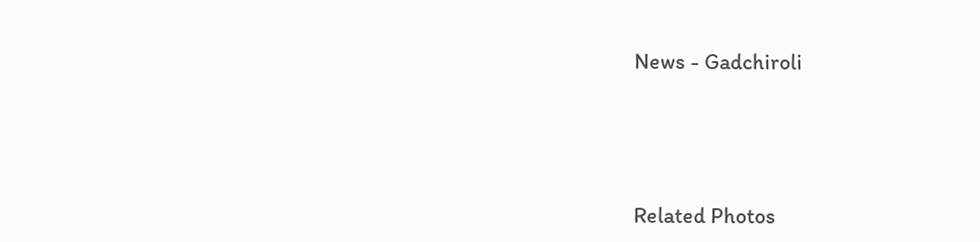News - Gadchiroli




Related Photos